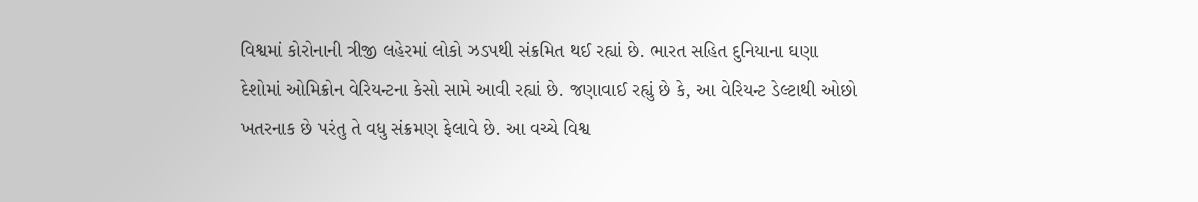વિશ્વમાં કોરોનાની ત્રીજી લહેરમાં લોકો ઝડપથી સંક્રમિત થઈ રહ્યાં છે. ભારત સહિત દુનિયાના ઘણા દેશોમાં ઓમિક્રોન વેરિયન્ટના કેસો સામે આવી રહ્યાં છે. જણાવાઈ રહ્યું છે કે, આ વેરિયન્ટ ડેલ્ટાથી ઓછો ખતરનાક છે પરંતુ તે વધુ સંક્રમણ ફેલાવે છે. આ વચ્ચે વિશ્વ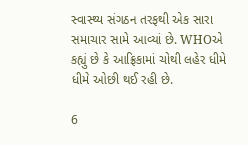સ્વાસ્થ્ય સંગઠન તરફથી એક સારા સમાચાર સામે આવ્યાં છે. WHOએ કહ્યું છે કે આફ્રિકામાં ચોથી લહેર ધીમે ધીમે ઓછી થઈ રહી છે.

6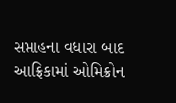સપ્તાહના વધારા બાદ આફ્રિકામાં ઓમિક્રોન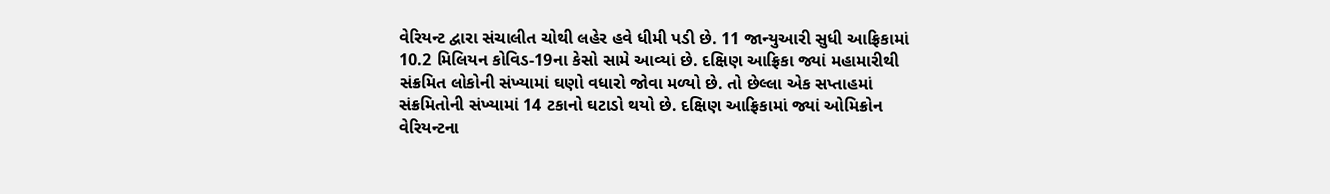વેરિયન્ટ દ્વારા સંચાલીત ચોથી લહેર હવે ધીમી પડી છે. 11 જાન્યુઆરી સુધી આફ્રિકામાં 10.2 મિલિયન કોવિડ-19ના કેસો સામે આવ્યાં છે. દક્ષિણ આફ્રિકા જ્યાં મહામારીથી સંક્રમિત લોકોની સંખ્યામાં ઘણો વધારો જોવા મળ્યો છે. તો છેલ્લા એક સપ્તાહમાં સંક્રમિતોની સંખ્યામાં 14 ટકાનો ઘટાડો થયો છે. દક્ષિણ આફ્રિકામાં જ્યાં ઓમિક્રોન વેરિયન્ટના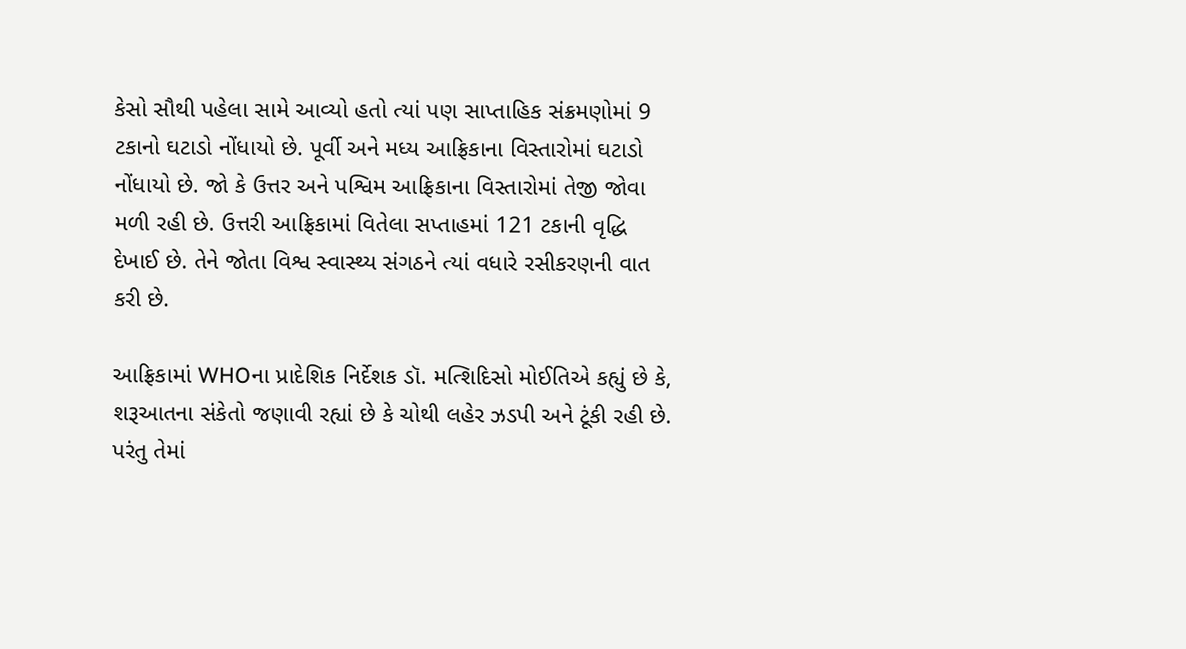કેસો સૌથી પહેલા સામે આવ્યો હતો ત્યાં પણ સાપ્તાહિક સંક્રમણોમાં 9 ટકાનો ઘટાડો નોંધાયો છે. પૂર્વી અને મધ્ય આફ્રિકાના વિસ્તારોમાં ઘટાડો નોંધાયો છે. જો કે ઉત્તર અને પશ્વિમ આફ્રિકાના વિસ્તારોમાં તેજી જોવા મળી રહી છે. ઉત્તરી આફ્રિકામાં વિતેલા સપ્તાહમાં 121 ટકાની વૃદ્ધિ દેખાઈ છે. તેને જોતા વિશ્વ સ્વાસ્થ્ય સંગઠને ત્યાં વધારે રસીકરણની વાત કરી છે.

આફ્રિકામાં WHOના પ્રાદેશિક નિર્દેશક ડૉ. મત્શિદિસો મોઈતિએ કહ્યું છે કે, શરૂઆતના સંકેતો જણાવી રહ્યાં છે કે ચોથી લહેર ઝડપી અને ટૂંકી રહી છે. પરંતુ તેમાં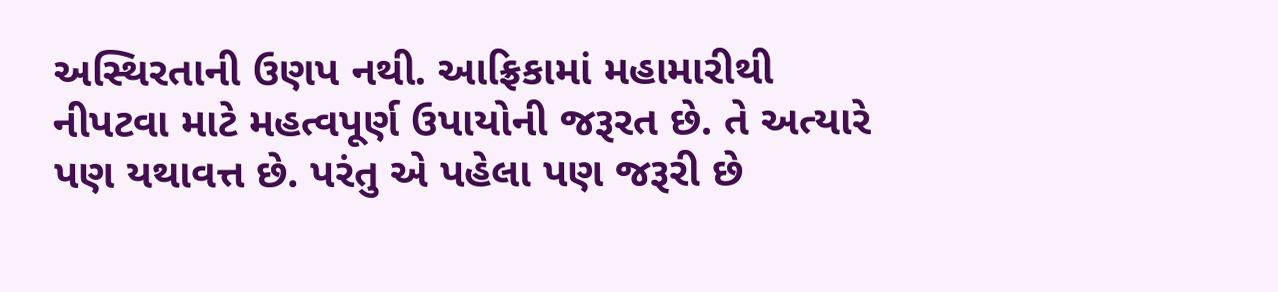અસ્થિરતાની ઉણપ નથી. આફ્રિકામાં મહામારીથી નીપટવા માટે મહત્વપૂર્ણ ઉપાયોની જરૂરત છે. તે અત્યારે પણ યથાવત્ત છે. પરંતુ એ પહેલા પણ જરૂરી છે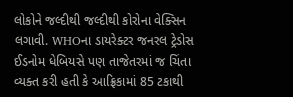લોકોને જલ્દીથી જલ્દીથી કોરોના વેક્સિન લગાવી. WHOના ડાયરેક્ટર જનરલ ટ્રેડોસ ઈડનોમ ધેબિયસે પણ તાજેતરમાં જ ચિંતા વ્યક્ત કરી હતી કે આફ્રિકામાં 85 ટકાથી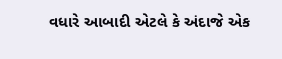વધારે આબાદી એટલે કે અંદાજે એક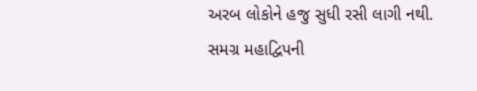અરબ લોકોને હજુ સુધી રસી લાગી નથી. સમગ્ર મહાદ્વિપની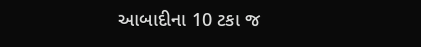આબાદીના 10 ટકા જ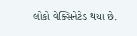લોકો વેક્સિનેટેડ થયા છે.